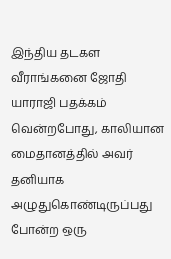இந்திய தடகள வீராங்கனை ஜோதி யாராஜி பதக்கம் வென்றபோது, காலியான மைதானத்தில் அவர் தனியாக அழுதுகொண்டிருப்பது போன்ற ஒரு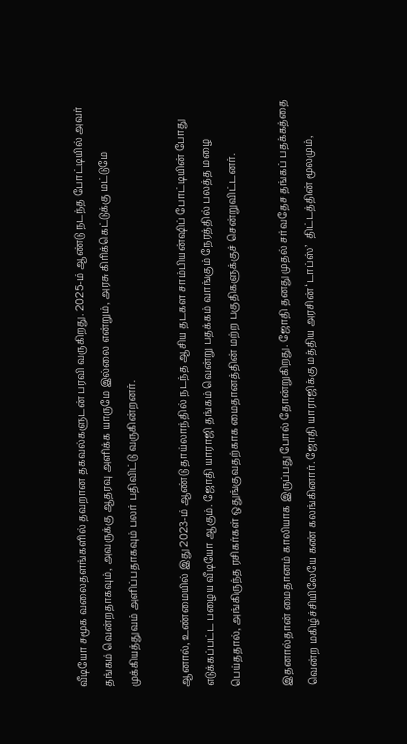வீடியோ சமூக வலைதளங்களில் தவறான தகவல்களுடன் பரவி வருகிறது. 2025-ம் ஆண்டு நடந்த போட்டியில் அவர் தங்கம் வென்றதாகவும், அவருக்கு ஆதரவு அளிக்க யாருமே இல்லை என்றும், அரசு கிரிக்கெட்டுக்கு மட்டுமே முக்கியத்துவம் அளிப்பதாகவும் பலர் பதிவிட்டு வருகின்றனர்.

ஆனால், உண்மையில் இது 2023-ம் ஆண்டு தாய்லாந்தில் நடந்த ஆசிய தடகள சாம்பியன்ஷிப் போட்டியின் போது எடுக்கப்பட்ட பழைய வீடியோ ஆகும். ஜோதி யாராஜி தங்கம் வென்று பதக்கம் வாங்கும் நேரத்தில் பலத்த மழை பெய்ததால், அங்கிருந்த ரசிகர்கள் ஒதுங்குவதற்காக மைதானத்தின் மற்ற பகுதிகளுக்குச் சென்றுவிட்டனர்.

இதனால்தான் மைதானம் காலியாக இருப்பது போல் தோன்றுகிறது. ஜோதி தனது முதல் சர்வதேச தங்கப் பதக்கத்தை வென்ற மகிழ்ச்சியிலேயே கண் கலங்கினார். ஜோதி யாராஜிக்கு மத்திய அரசின் ‘டாப்ஸ்’  திட்டத்தின் மூலமும்,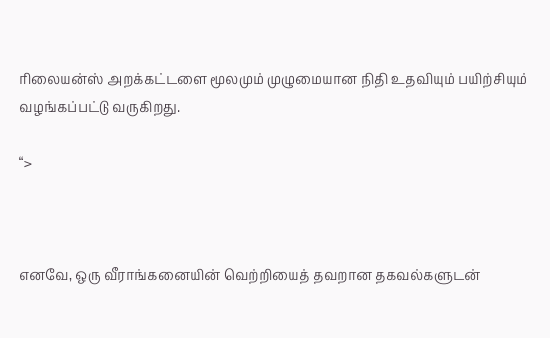ரிலையன்ஸ் அறக்கட்டளை மூலமும் முழுமையான நிதி உதவியும் பயிற்சியும் வழங்கப்பட்டு வருகிறது.

“>



எனவே, ஒரு வீராங்கனையின் வெற்றியைத் தவறான தகவல்களுடன்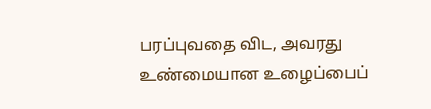பரப்புவதை விட, அவரது உண்மையான உழைப்பைப்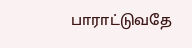பாராட்டுவதே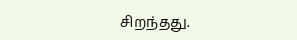சிறந்தது.